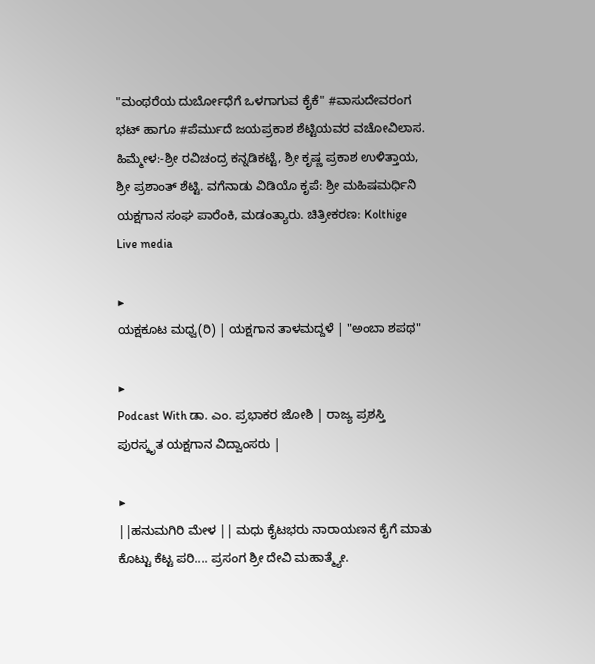"ಮಂಥರೆಯ ದುರ್ಬೋಧೆಗೆ ಒಳಗಾಗುವ ಕೈಕೆ" #ವಾಸುದೇವರಂಗ ಭಟ್ ಹಾಗೂ #ಪೆರ್ಮುದೆ ಜಯಪ್ರಕಾಶ ಶೆಟ್ಟಿಯವರ ವಚೋವಿಲಾಸ.
ಹಿಮ್ಮೇಳ:-ಶ್ರೀ ರವಿಚಂದ್ರ ಕನ್ನಡಿಕಟ್ಟೆ, ಶ್ರೀ ಕೃಷ್ಣ ಪ್ರಕಾಶ ಉಳಿತ್ತಾಯ, ಶ್ರೀ ಪ್ರಶಾಂತ್ ಶೆಟ್ಟಿ. ವಗೆನಾಡು ವಿಡಿಯೊ ಕೃಪೆ: ಶ್ರೀ ಮಹಿಷಮರ್ಧಿನಿ ಯಕ್ಷಗಾನ ಸಂಘ ಪಾರೆಂಕಿ, ಮಡಂತ್ಯಾರು. ಚಿತ್ರೀಕರಣ: Kolthige Live media

▶
ಯಕ್ಷಕೂಟ ಮಧ್ವ(ರಿ) | ಯಕ್ಷಗಾನ ತಾಳಮದ್ದಳೆ | "ಅಂಬಾ ಶಪಥ"

▶
Podcast With ಡಾ. ಎಂ. ಪ್ರಭಾಕರ ಜೋಶಿ | ರಾಜ್ಯ ಪ್ರಶಸ್ತಿ ಪುರಸ್ಕೃತ ಯಕ್ಷಗಾನ ವಿದ್ವಾಂಸರು |

▶
||ಹನುಮಗಿರಿ ಮೇಳ || ಮಧು ಕೈಟಭರು ನಾರಾಯಣನ ಕೈಗೆ ಮಾತು ಕೊಟ್ಟು ಕೆಟ್ಟ ಪರಿ.... ಪ್ರಸಂಗ ಶ್ರೀ ದೇವಿ ಮಹಾತ್ಮ್ಯೇ.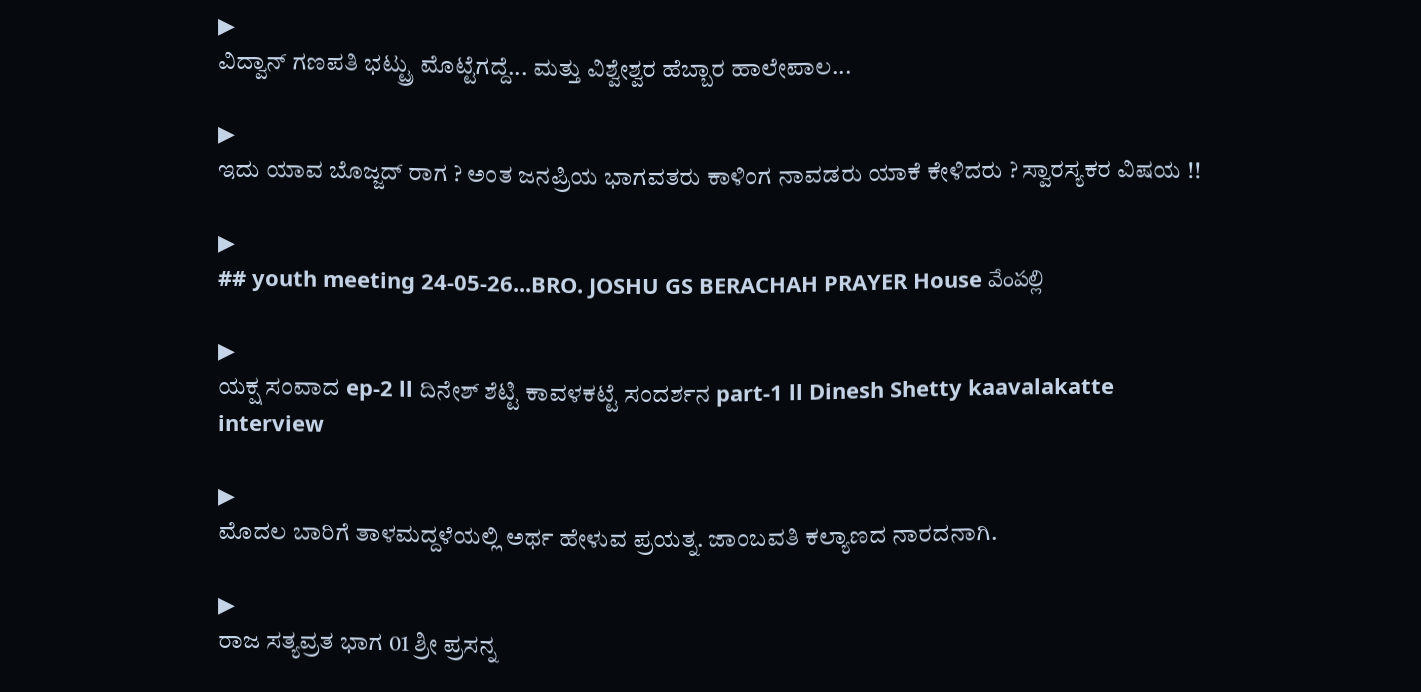▶
ವಿದ್ವಾನ್ ಗಣಪತಿ ಭಟ್ಟ್ರು ಮೊಟ್ಟೆಗದ್ದೆ... ಮತ್ತು ವಿಶ್ವೇಶ್ವರ ಹೆಬ್ಬಾರ ಹಾಲೇಪಾಲ...

▶
ಇದು ಯಾವ ಬೊಜ್ಜದ್ ರಾಗ ? ಅಂತ ಜನಪ್ರಿಯ ಭಾಗವತರು ಕಾಳಿಂಗ ನಾವಡರು ಯಾಕೆ ಕೇಳಿದರು ? ಸ್ವಾರಸ್ಯಕರ ವಿಷಯ !!

▶
## youth meeting 24-05-26...BRO. JOSHU GS BERACHAH PRAYER House వేంపల్లి

▶
ಯಕ್ಷ ಸಂವಾದ ep-2 ll ದಿನೇಶ್ ಶೆಟ್ಟಿ ಕಾವಳಕಟ್ಟೆ ಸಂದರ್ಶನ part-1 ll Dinesh Shetty kaavalakatte interview

▶
ಮೊದಲ ಬಾರಿಗೆ ತಾಳಮದ್ದಳೆಯಲ್ಲಿ ಅರ್ಥ ಹೇಳುವ ಪ್ರಯತ್ನ. ಜಾಂಬವತಿ ಕಲ್ಯಾಣದ ನಾರದನಾಗಿ.

▶
ರಾಜ ಸತ್ಯವ್ರತ ಭಾಗ 01 ಶ್ರೀ ಪ್ರಸನ್ನ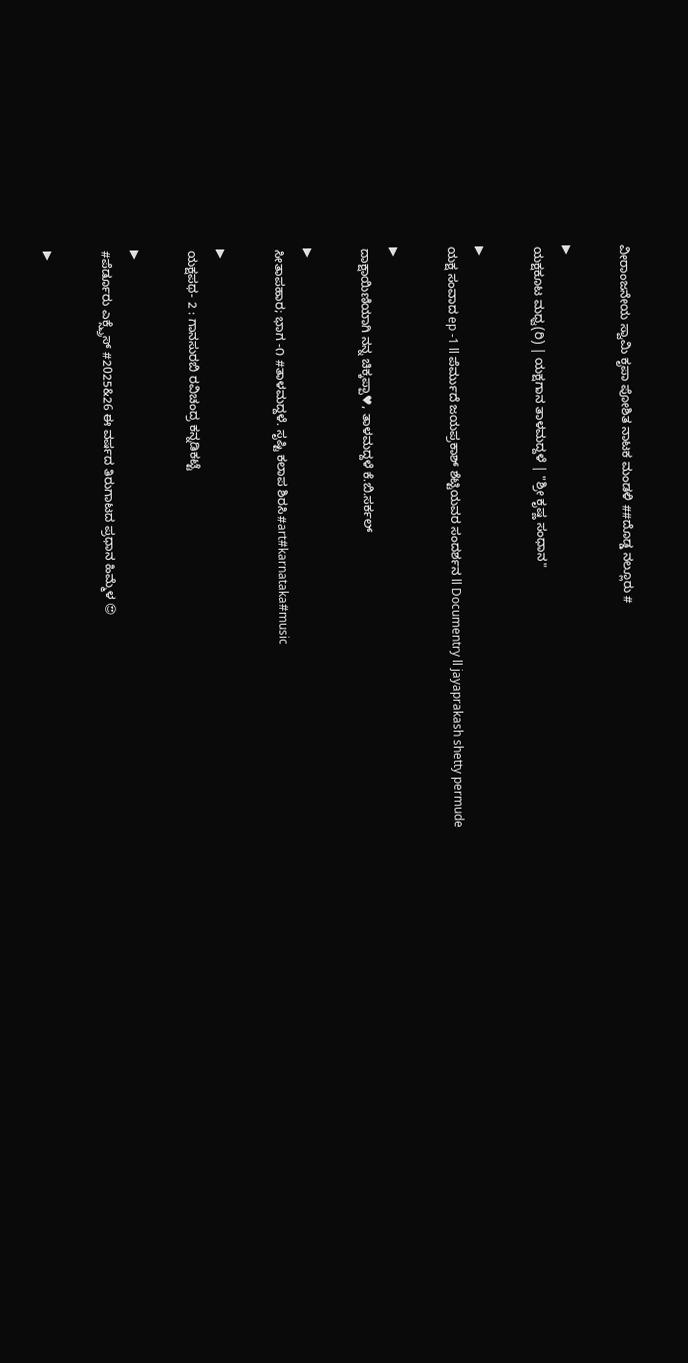ವೀರಾಂಜನೇಯ ಸ್ವಾಮಿ ಕೃಪಾ ಪೋಶಿತ ನಾಟಕ ಮಂಡಳಿ ##ದೊಡ್ಡ ನಲ್ಲೂರು #

▶
ಯಕ್ಷಕೂಟ ಮಧ್ವ(ರಿ) | ಯಕ್ಷಗಾನ ತಾಳಮದ್ದಳೆ | "ಶ್ರೀ ಕೃಷ್ಣ ಸಂಧಾನ"

▶
ಯಕ್ಷ ಸಂವಾದ ep -1 ll ಪೆರ್ಮುದೆ ಜಯಪ್ರಕಾಶ್ ಶೆಟ್ಟಿಯವರ ಸಂದರ್ಶನ ll Documentry ll jayaprakash shetty permude

▶
ದಾಕ್ಷಾಯಿಣಿಯಾಗಿ ನನ್ನ ಚಿಕ್ಕಪ್ಪಾ♥, ತಾಳಮದ್ದಳೆ ಕೆ.ಬಿ.ಸರ್ಕಲ್

▶
ಸೀತಾಪಹಾರ; ಭಾಗ -೧ #ತಾಳಮದ್ದಳೆ. ಸೃಷ್ಟಿ ಕಲಾಪ ಶಿರಸಿ#art#karnataka#music

▶
ಯಕ್ಷಪಥ- 2 : ಗಾನಸುರಬಿ ರವಿಚಂದ್ರ ಕನ್ನಡಿಕಟ್ಟೆ

▶
#ಪೆರ್ಡೂರು ಎಕ್ಸ್ಪ್ರೆಸ್ #2025&26 ಈ ವರ್ಷದ ತಿರುಗಾಟದ ಪ್ರಧಾನ ಹಿಮ್ಮೆಳ 😍

▶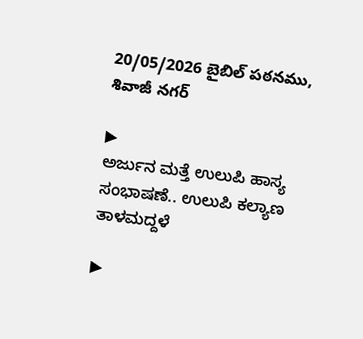20/05/2026 బైబిల్ పఠనము, శివాజీ నగర్

▶
ಅರ್ಜುನ ಮತ್ತೆ ಉಲುಪಿ ಹಾಸ್ಯ ಸಂಭಾಷಣೆ.. ಉಲುಪಿ ಕಲ್ಯಾಣ ತಾಳಮದ್ದಳೆ

▶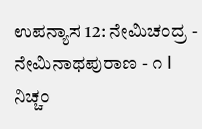ಉಪನ್ಯಾಸ 12: ನೇಮಿಚಂದ್ರ - ನೇಮಿನಾಥಪುರಾಣ - ೧ I ನಿಚ್ಚಂ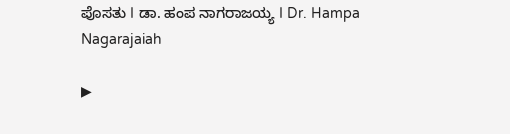ಪೊಸತು I ಡಾ. ಹಂಪ ನಾಗರಾಜಯ್ಯ I Dr. Hampa Nagarajaiah

▶